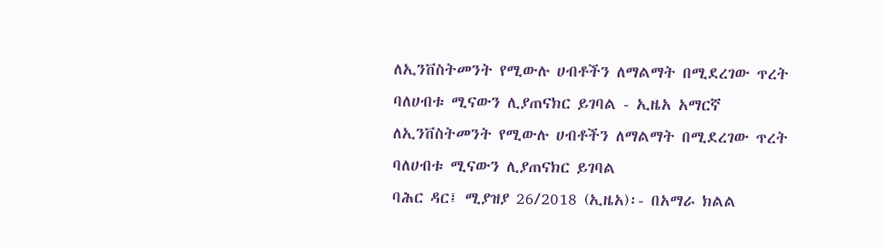ለኢንቨስትመንት የሚውሉ ሀብቶችን ለማልማት በሚደረገው ጥረት ባለሀብቱ ሚናውን ሊያጠናክር ይገባል - ኢዜአ አማርኛ
ለኢንቨስትመንት የሚውሉ ሀብቶችን ለማልማት በሚደረገው ጥረት ባለሀብቱ ሚናውን ሊያጠናክር ይገባል
ባሕር ዳር፤ ሚያዝያ 26/2018 (ኢዜአ)፡- በአማራ ክልል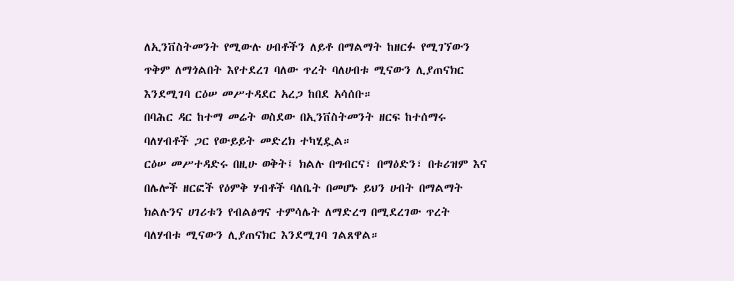ለኢንቨስትመንት የሚውሉ ሀብቶችን ለይቶ በማልማት ከዘርፉ የሚገኘውን ጥቅም ለማጎልበት እየተደረገ ባለው ጥረት ባለሀብቱ ሚናውን ሊያጠናክር እንደሚገባ ርዕሠ መሥተዳደር አረጋ ከበደ አሳሰቡ።
በባሕር ዳር ከተማ መሬት ወስደው በኢንቨስትመንት ዘርፍ ከተሰማሩ ባለሃብቶች ጋር የውይይት መድረክ ተካሂዷል።
ርዕሠ መሥተዳድሩ በዚሁ ወቅት፤ ክልሉ በግብርና፣ በማዕድን፣ በቱሪዝም እና በሌሎች ዘርፎች የዕምቅ ሃብቶች ባለቤት በመሆኑ ይህን ሀብት በማልማት ክልሉንና ሀገሪቱን የብልፅግና ተምሳሌት ለማድረግ በሚደረገው ጥረት ባለሃብቱ ሚናውን ሊያጠናክር እንደሚገባ ገልጸዋል።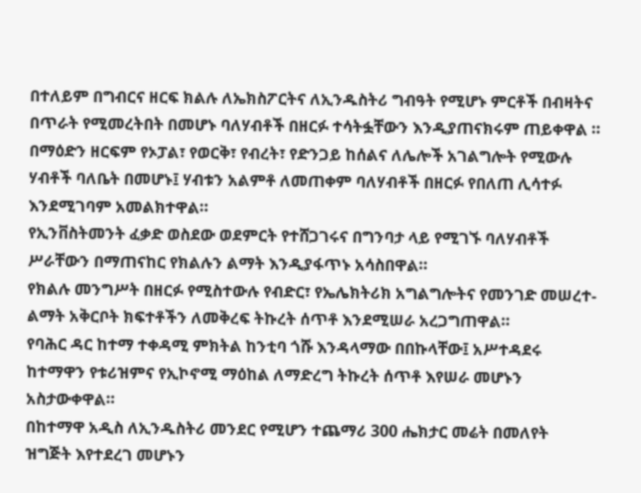በተለይም በግብርና ዘርፍ ክልሉ ለኤክስፖርትና ለኢንዱስትሪ ግብዓት የሚሆኑ ምርቶች በብዛትና በጥራት የሚመረትበት በመሆኑ ባለሃብቶች በዘርፉ ተሳትፏቸውን እንዲያጠናክሩም ጠይቀዋል ።
በማዕድን ዘርፍም የኦፓል፣ የወርቅ፣ የብረት፣ የድንጋይ ከሰልና ለሌሎች አገልግሎት የሚውሉ ሃብቶች ባለቤት በመሆኑ፤ ሃብቱን አልምቶ ለመጠቀም ባለሃብቶች በዘርፉ የበለጠ ሊሳተፉ እንደሚገባም አመልክተዋል።
የኢንቨስትመንት ፈቃድ ወስደው ወደምርት የተሸጋገሩና በግንባታ ላይ የሚገኙ ባለሃብቶች ሥራቸውን በማጠናከር የክልሉን ልማት እንዲያፋጥኑ አሳስበዋል።
የክልሉ መንግሥት በዘርፉ የሚስተውሉ የብድር፣ የኤሌክትሪክ አግልግሎትና የመንገድ መሠረተ-ልማት አቅርቦት ክፍተቶችን ለመቅረፍ ትኩረት ሰጥቶ እንደሚሠራ አረጋግጠዋል።
የባሕር ዳር ከተማ ተቀዳሚ ምክትል ከንቲባ ጎሹ እንዳላማው በበኩላቸው፤ አሥተዳደሩ ከተማዋን የቱሪዝምና የኢኮኖሚ ማዕከል ለማድረግ ትኩረት ሰጥቶ እየሠራ መሆኑን አስታውቀዋል።
በከተማዋ አዲስ ለኢንዱስትሪ መንደር የሚሆን ተጨማሪ 300 ሔክታር መሬት በመለየት ዝግጅት እየተደረገ መሆኑን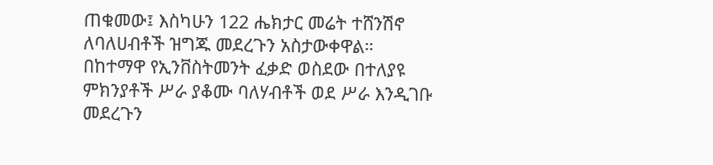ጠቁመው፤ እስካሁን 122 ሔክታር መሬት ተሸንሽኖ ለባለሀብቶች ዝግጁ መደረጉን አስታውቀዋል።
በከተማዋ የኢንቨስትመንት ፈቃድ ወስደው በተለያዩ ምክንያቶች ሥራ ያቆሙ ባለሃብቶች ወደ ሥራ እንዲገቡ መደረጉን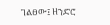ገልፀው፤ ዘንድሮ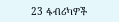23 ፋብሪካዎች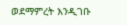ወደማምረት እንዲገቡ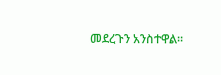መደረጉን አንስተዋል።